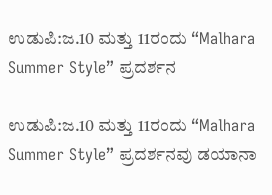ಉಡುಪಿ:ಜ.10 ಮತ್ತು 11ರಂದು “Malhara Summer Style” ಪ್ರದರ್ಶನ

ಉಡುಪಿ:ಜ.10 ಮತ್ತು 11ರಂದು “Malhara Summer Style” ಪ್ರದರ್ಶನವು ಡಯಾನಾ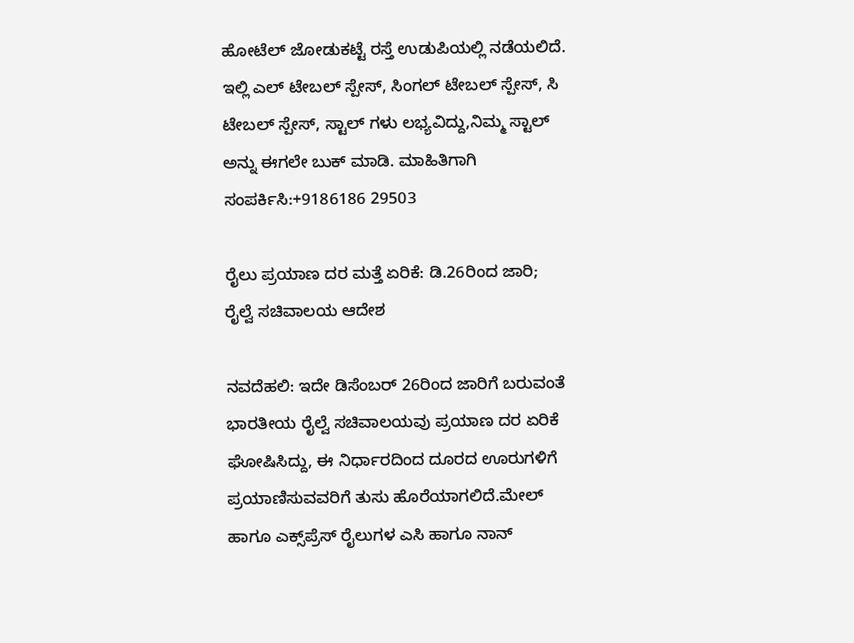ಹೋಟೆಲ್ ಜೋಡುಕಟ್ಟೆ ರಸ್ತೆ ಉಡುಪಿಯಲ್ಲಿ ನಡೆಯಲಿದೆ. ಇಲ್ಲಿ ಎಲ್ ಟೇಬಲ್ ಸ್ಪೇಸ್, ಸಿಂಗಲ್ ಟೇಬಲ್ ಸ್ಪೇಸ್, ಸಿ ಟೇಬಲ್ ಸ್ಪೇಸ್, ಸ್ಟಾಲ್ ಗಳು ಲಭ್ಯವಿದ್ದು,ನಿಮ್ಮ ಸ್ಟಾಲ್ ಅನ್ನು ಈಗಲೇ ಬುಕ್ ಮಾಡಿ. ಮಾಹಿತಿಗಾಗಿ ಸಂಪರ್ಕಿಸಿ:+9186186 29503

ರೈಲು ಪ್ರಯಾಣ ದರ ಮತ್ತೆ ಏರಿಕೆ: ಡಿ.26ರಿಂದ ಜಾರಿ; ರೈಲ್ವೆ ಸಚಿವಾಲಯ ಆದೇಶ

ನವದೆಹಲಿ: ಇದೇ ಡಿಸೆಂಬರ್ 26ರಿಂದ ಜಾರಿಗೆ ಬರುವಂತೆ ಭಾರತೀಯ ರೈಲ್ವೆ ಸಚಿವಾಲಯವು ಪ್ರಯಾಣ ದರ ಏರಿಕೆ ಘೋಷಿಸಿದ್ದು, ಈ ನಿರ್ಧಾರದಿಂದ ದೂರದ ಊರುಗಳಿಗೆ ಪ್ರಯಾಣಿಸುವವರಿಗೆ ತುಸು ಹೊರೆಯಾಗಲಿದೆ.ಮೇಲ್‌ ಹಾಗೂ ಎಕ್ಸ್‌ಪ್ರೆಸ್‌ ರೈಲುಗಳ ಎಸಿ ಹಾಗೂ ನಾನ್‌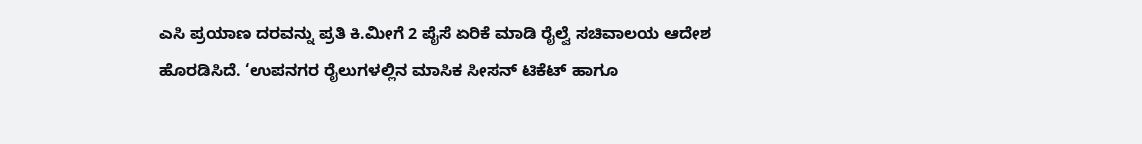ಎಸಿ ‍ಪ್ರಯಾಣ ದರವನ್ನು ಪ್ರತಿ ಕಿ.ಮೀಗೆ 2 ಪೈಸೆ ಏರಿಕೆ ಮಾಡಿ ರೈಲ್ವೆ ಸಚಿವಾಲಯ ಆದೇಶ ಹೊರಡಿಸಿದೆ. ‘ಉಪನಗರ ರೈಲುಗಳಲ್ಲಿನ ಮಾಸಿಕ ಸೀಸನ್‌ ಟಿಕೆಟ್‌ ಹಾಗೂ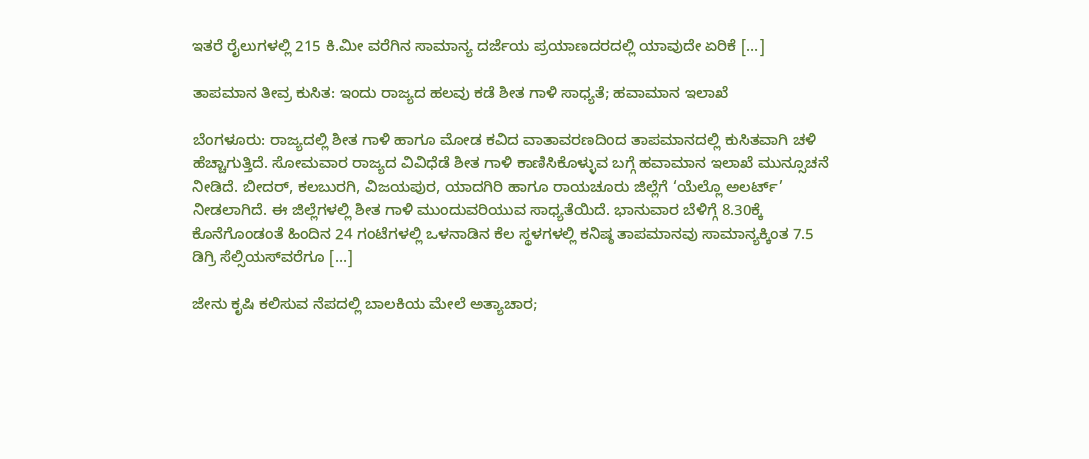ಇತರೆ ರೈಲುಗಳಲ್ಲಿ 215 ಕಿ.ಮೀ ವರೆಗಿನ ಸಾಮಾನ್ಯ ದರ್ಜೆಯ ಪ್ರಯಾಣದರದಲ್ಲಿ ಯಾವುದೇ ಏರಿಕೆ […]

ತಾಪಮಾನ ತೀವ್ರ ಕುಸಿತ: ಇಂದು ರಾಜ್ಯದ ಹಲವು ಕಡೆ ಶೀತ ಗಾಳಿ ಸಾಧ್ಯತೆ; ಹವಾಮಾನ ಇಲಾಖೆ

ಬೆಂಗಳೂರು: ರಾಜ್ಯದಲ್ಲಿ ಶೀತ ಗಾಳಿ ಹಾಗೂ ಮೋಡ ಕವಿದ ವಾತಾವರಣದಿಂದ ತಾಪಮಾನದಲ್ಲಿ ಕುಸಿತವಾಗಿ ಚಳಿ ಹೆಚ್ಚಾಗುತ್ತಿದೆ. ಸೋಮವಾರ ರಾಜ್ಯದ ವಿವಿಧೆಡೆ ಶೀತ ಗಾಳಿ ಕಾಣಿಸಿಕೊಳ್ಳುವ ಬಗ್ಗೆ ಹವಾಮಾನ ಇಲಾಖೆ ಮುನ್ಸೂಚನೆ ನೀಡಿದೆ. ಬೀದರ್, ಕಲಬುರಗಿ, ವಿಜಯಪುರ, ಯಾದಗಿರಿ ಹಾಗೂ ರಾಯಚೂರು ಜಿಲ್ಲೆಗೆ ‘ಯೆಲ್ಲೊ ಅಲರ್ಟ್’ ನೀಡಲಾಗಿದೆ. ಈ ಜಿಲ್ಲೆಗಳಲ್ಲಿ ಶೀತ ಗಾಳಿ ಮುಂದುವರಿಯುವ ಸಾಧ್ಯತೆಯಿದೆ. ಭಾನುವಾರ ಬೆಳಿಗ್ಗೆ 8.30ಕ್ಕೆ ಕೊನೆಗೊಂಡಂತೆ ಹಿಂದಿನ 24 ಗಂಟೆಗಳಲ್ಲಿ ಒಳನಾಡಿನ ಕೆಲ ಸ್ಥಳಗಳಲ್ಲಿ ಕನಿಷ್ಠ ತಾಪಮಾನವು ಸಾಮಾನ್ಯಕ್ಕಿಂತ 7.5 ಡಿಗ್ರಿ ಸೆಲ್ಸಿಯಸ್‌ವರೆಗೂ […]

ಜೇನು ಕೃಷಿ ಕಲಿಸುವ ನೆಪದಲ್ಲಿ ಬಾಲಕಿಯ ಮೇಲೆ ಅತ್ಯಾಚಾರ;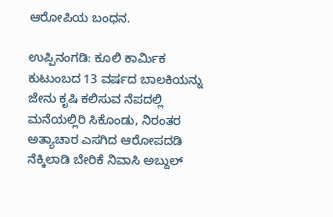ಆರೋಪಿಯ ಬಂಧನ.

ಉಪ್ಪಿನಂಗಡಿ: ಕೂಲಿ ಕಾರ್ಮಿಕ ಕುಟುಂಬದ 13 ವರ್ಷದ ಬಾಲಕಿಯನ್ನು ಜೇನು ಕೃಷಿ ಕಲಿಸುವ ನೆಪದಲ್ಲಿ ಮನೆಯಲ್ಲಿರಿ ಸಿಕೊಂಡು, ನಿರಂತರ ಅತ್ಯಾಚಾರ ಎಸಗಿದ ಆರೋಪದಡಿ ನೆಕ್ಕಿಲಾಡಿ ಬೇರಿಕೆ ನಿವಾಸಿ ಅಬ್ದುಲ್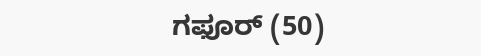ಗಫೂರ್ (50)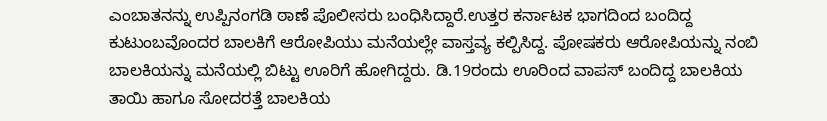ಎಂಬಾತನನ್ನು ಉಪ್ಪಿನಂಗಡಿ ಠಾಣೆ ಪೊಲೀಸರು ಬಂಧಿಸಿದ್ದಾರೆ.ಉತ್ತರ ಕರ್ನಾಟಕ ಭಾಗದಿಂದ ಬಂದಿದ್ದ ಕುಟುಂಬವೊಂದರ ಬಾಲಕಿಗೆ ಆರೋಪಿಯು ಮನೆಯಲ್ಲೇ ವಾಸ್ತವ್ಯ ಕಲ್ಪಿಸಿದ್ದ. ಪೋಷಕರು ಆರೋಪಿಯನ್ನು ನಂಬಿ ಬಾಲಕಿಯನ್ನು ಮನೆಯಲ್ಲಿ ಬಿಟ್ಟು ಊರಿಗೆ ಹೋಗಿದ್ದರು. ಡಿ.19ರಂದು ಊರಿಂದ ವಾಪಸ್‌ ಬಂದಿದ್ದ ಬಾಲಕಿಯ ತಾಯಿ ಹಾಗೂ ಸೋದರತ್ತೆ ಬಾಲಕಿಯ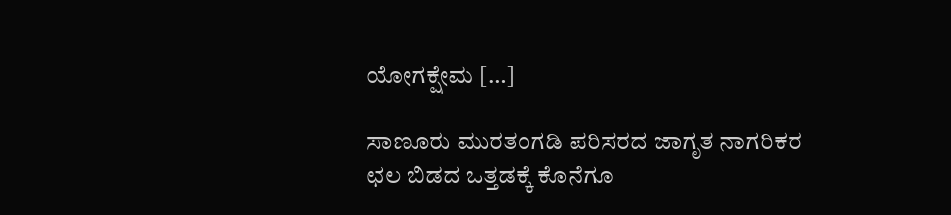ಯೋಗಕ್ಷೇಮ […]

ಸಾಣೂರು ಮುರತಂಗಡಿ ಪರಿಸರದ ಜಾಗೃತ ನಾಗರಿಕರ ಛಲ ಬಿಡದ ಒತ್ತಡಕ್ಕೆ ಕೊನೆಗೂ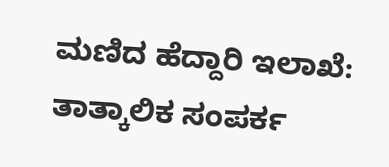ಮಣಿದ ಹೆದ್ದಾರಿ ಇಲಾಖೆ: ತಾತ್ಕಾಲಿಕ ಸಂಪರ್ಕ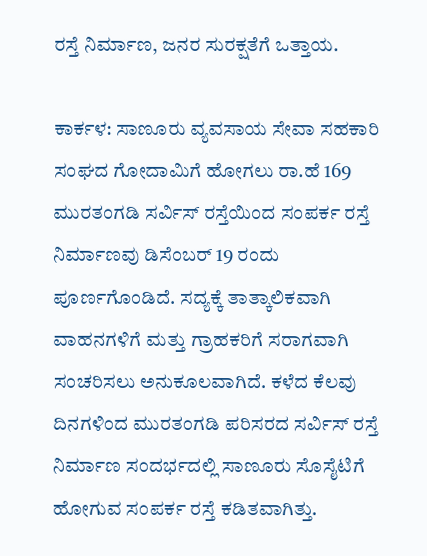ರಸ್ತೆ ನಿರ್ಮಾಣ, ಜನರ ಸುರಕ್ಷತೆಗೆ ಒತ್ತಾಯ.

ಕಾರ್ಕಳ: ಸಾಣೂರು ವ್ಯವಸಾಯ ಸೇವಾ ಸಹಕಾರಿ ಸಂಘದ ಗೋದಾಮಿಗೆ ಹೋಗಲು ರಾ.ಹೆ 169 ಮುರತಂಗಡಿ ಸರ್ವಿಸ್ ರಸ್ತೆಯಿಂದ ಸಂಪರ್ಕ ರಸ್ತೆ ನಿರ್ಮಾಣವು ಡಿಸೆಂಬರ್ 19 ರಂದು ಪೂರ್ಣಗೊಂಡಿದೆ. ಸದ್ಯಕ್ಕೆ ತಾತ್ಕಾಲಿಕವಾಗಿ ವಾಹನಗಳಿಗೆ ಮತ್ತು ಗ್ರಾಹಕರಿಗೆ ಸರಾಗವಾಗಿ ಸಂಚರಿಸಲು ಅನುಕೂಲವಾಗಿದೆ. ಕಳೆದ ಕೆಲವು ದಿನಗಳಿಂದ ಮುರತಂಗಡಿ ಪರಿಸರದ ಸರ್ವಿಸ್ ರಸ್ತೆ ನಿರ್ಮಾಣ ಸಂದರ್ಭದಲ್ಲಿ ಸಾಣೂರು ಸೊಸೈಟಿಗೆ ಹೋಗುವ ಸಂಪರ್ಕ ರಸ್ತೆ ಕಡಿತವಾಗಿತ್ತು.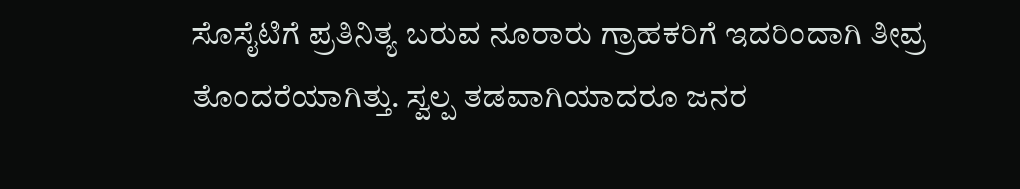ಸೊಸೈಟಿಗೆ ಪ್ರತಿನಿತ್ಯ ಬರುವ ನೂರಾರು ಗ್ರಾಹಕರಿಗೆ ಇದರಿಂದಾಗಿ ತೀವ್ರ ತೊಂದರೆಯಾಗಿತ್ತು. ಸ್ವಲ್ಪ ತಡವಾಗಿಯಾದರೂ ಜನರ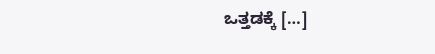ಒತ್ತಡಕ್ಕೆ […]